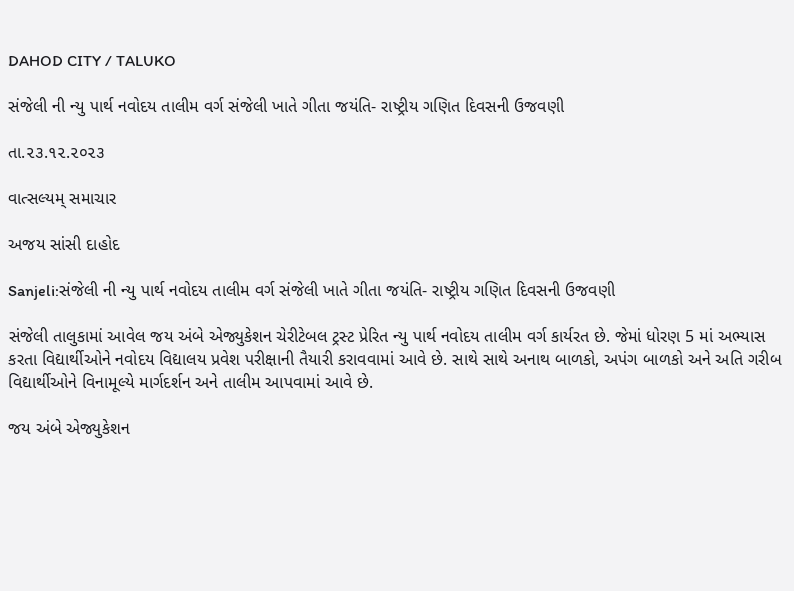DAHOD CITY / TALUKO

સંજેલી ની ન્યુ પાર્થ નવોદય તાલીમ વર્ગ સંજેલી ખાતે ગીતા જયંતિ- રાષ્ટ્રીય ગણિત દિવસની ઉજવણી

તા.૨૩.૧૨.૨૦૨૩

વાત્સલ્યમ્ સમાચાર

અજય સાંસી દાહોદ

Sanjeli:સંજેલી ની ન્યુ પાર્થ નવોદય તાલીમ વર્ગ સંજેલી ખાતે ગીતા જયંતિ- રાષ્ટ્રીય ગણિત દિવસની ઉજવણી

સંજેલી તાલુકામાં આવેલ જય અંબે એજ્યુકેશન ચેરીટેબલ ટ્રસ્ટ પ્રેરિત ન્યુ પાર્થ નવોદય તાલીમ વર્ગ કાર્યરત છે. જેમાં ધોરણ 5 માં અભ્યાસ કરતા વિદ્યાર્થીઓને નવોદય વિદ્યાલય પ્રવેશ પરીક્ષાની તૈયારી કરાવવામાં આવે છે. સાથે સાથે અનાથ બાળકો, અપંગ બાળકો અને અતિ ગરીબ વિદ્યાર્થીઓને વિનામૂલ્યે માર્ગદર્શન અને તાલીમ આપવામાં આવે છે.

જય અંબે એજ્યુકેશન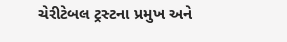ચેરીટેબલ ટ્રસ્ટના પ્રમુખ અને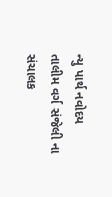ન્યુ પાર્થ નવોદય તાલીમ વર્ગ સંજેલી ના સંચાલક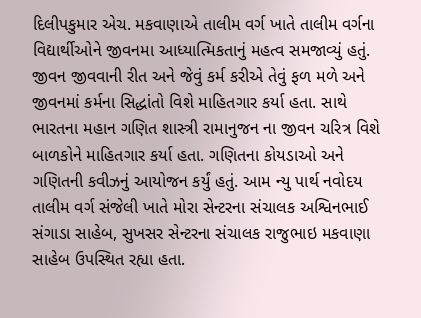દિલીપકુમાર એચ. મકવાણાએ તાલીમ વર્ગ ખાતે તાલીમ વર્ગના વિદ્યાર્થીઓને જીવનમા આધ્યાત્મિકતાનું મહત્વ સમજાવ્યું હતું. જીવન જીવવાની રીત અને જેવું કર્મ કરીએ તેવું ફળ મળે અને જીવનમાં કર્મના સિદ્ધાંતો વિશે માહિતગાર કર્યા હતા. સાથે ભારતના મહાન ગણિત શાસ્ત્રી રામાનુજન ના જીવન ચરિત્ર વિશે બાળકોને માહિતગાર કર્યા હતા. ગણિતના કોયડાઓ અને ગણિતની કવીઝનું આયોજન કર્યું હતું. આમ ન્યુ પાર્થ નવોદય તાલીમ વર્ગ સંજેલી ખાતે મોરા સેન્ટરના સંચાલક અશ્વિનભાઈ સંગાડા સાહેબ, સુખસર સેન્ટરના સંચાલક રાજુભાઇ મકવાણા સાહેબ ઉપસ્થિત રહ્યા હતા.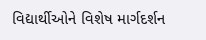વિદ્યાર્થીઓને વિશેષ માર્ગદર્શન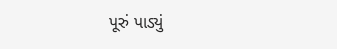પૂરું પાડ્યું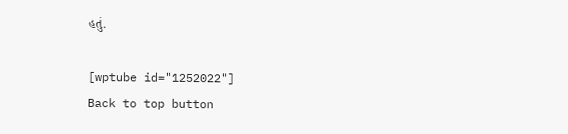હતું.

[wptube id="1252022"]
Back to top button